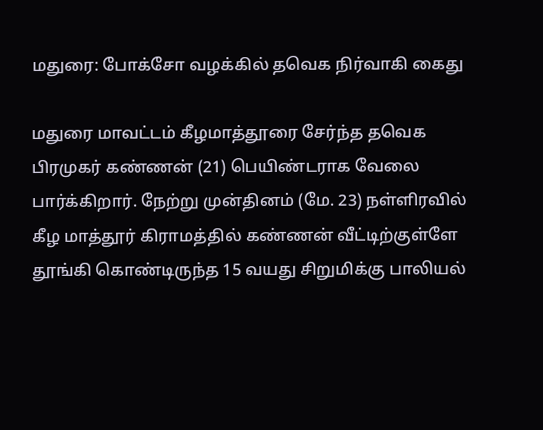மதுரை: போக்சோ வழக்கில் தவெக நிர்வாகி கைது

மதுரை மாவட்டம் கீழமாத்தூரை சேர்ந்த தவெக பிரமுகர் கண்ணன் (21) பெயிண்டராக வேலை பார்க்கிறார். நேற்று முன்தினம் (மே. 23) நள்ளிரவில் கீழ மாத்தூர் கிராமத்தில் கண்ணன் வீட்டிற்குள்ளே தூங்கி கொண்டிருந்த 15 வயது சிறுமிக்கு பாலியல்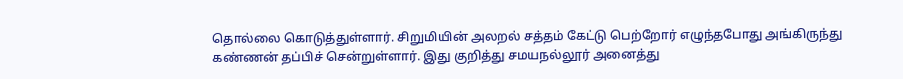தொல்லை கொடுத்துள்ளார். சிறுமியின் அலறல் சத்தம் கேட்டு பெற்றோர் எழுந்தபோது அங்கிருந்து கண்ணன் தப்பிச் சென்றுள்ளார். இது குறித்து சமயநல்லூர் அனைத்து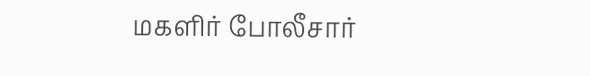மகளிர் போலீசார்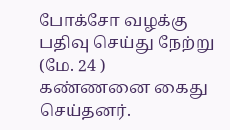போக்சோ வழக்கு பதிவு செய்து நேற்று (மே. 24 ) கண்ணனை கைது செய்தனர்.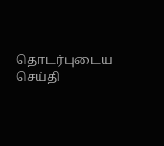தொடர்புடைய செய்தி